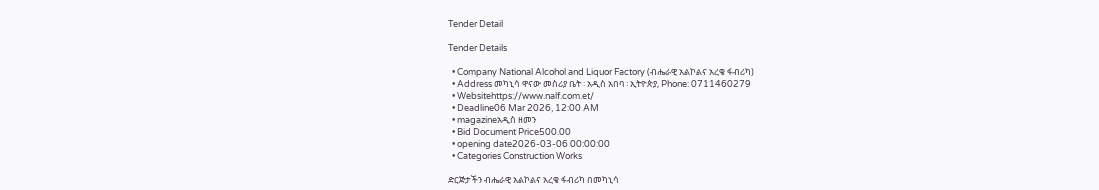Tender Detail

Tender Details

  • Company National Alcohol and Liquor Factory (ብሔራዊ አልኮልና አረቄ ፋብሪካ)
  • Address መካኒሳ ዋናው መስሪያ ቤት ፡ አዲስ አበባ ፡ ኢትዮጵያ, Phone: 0711460279
  • Websitehttps://www.nalf.com.et/
  • Deadline06 Mar 2026, 12:00 AM
  • magazineአዲስ ዘመን
  • Bid Document Price500.00
  • opening date2026-03-06 00:00:00
  • Categories Construction Works

ድርጅታችን ብሔራዊ አልኮልና አረቄ ፋብሪካ በመካኒሳ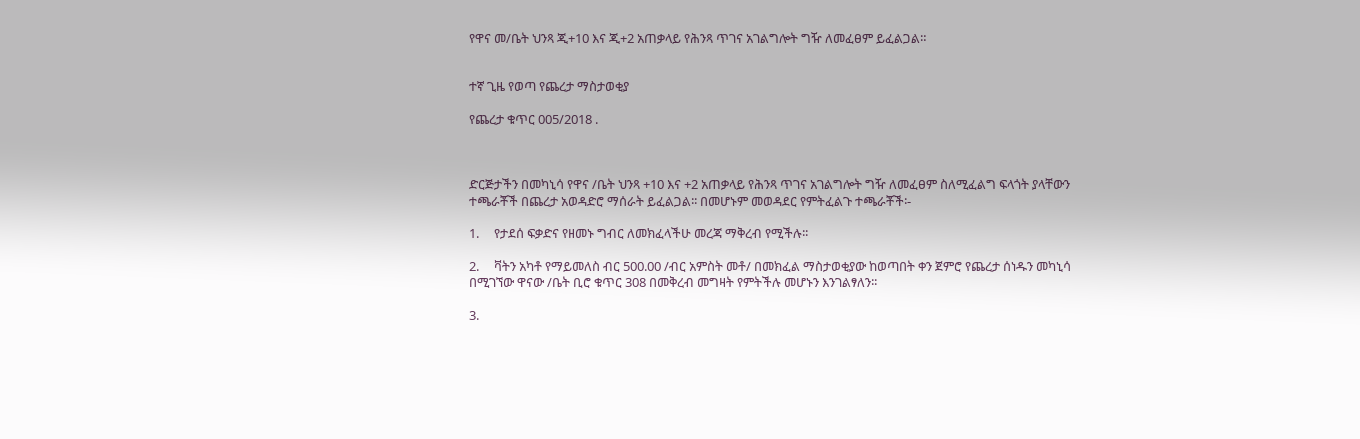የዋና መ/ቤት ህንጻ ጂ+10 እና ጂ+2 አጠቃላይ የሕንጻ ጥገና አገልግሎት ግዥ ለመፈፀም ይፈልጋል።


ተኛ ጊዜ የወጣ የጨረታ ማስታወቂያ

የጨረታ ቁጥር 005/2018 .



ድርጅታችን በመካኒሳ የዋና /ቤት ህንጻ +10 እና +2 አጠቃላይ የሕንጻ ጥገና አገልግሎት ግዥ ለመፈፀም ስለሚፈልግ ፍላጎት ያላቸውን ተጫራቾች በጨረታ አወዳድሮ ማሰራት ይፈልጋል፡፡ በመሆኑም መወዳደር የምትፈልጉ ተጫራቾች፡-

1.     የታደሰ ፍቃድና የዘመኑ ግብር ለመክፈላችሁ መረጃ ማቅረብ የሚችሉ፡፡

2.     ቫትን አካቶ የማይመለስ ብር 500.00 /ብር አምስት መቶ/ በመክፈል ማስታወቂያው ከወጣበት ቀን ጀምሮ የጨረታ ሰነዱን መካኒሳ በሚገኘው ዋናው /ቤት ቢሮ ቁጥር 308 በመቅረብ መግዛት የምትችሉ መሆኑን እንገልፃለን፡፡

3.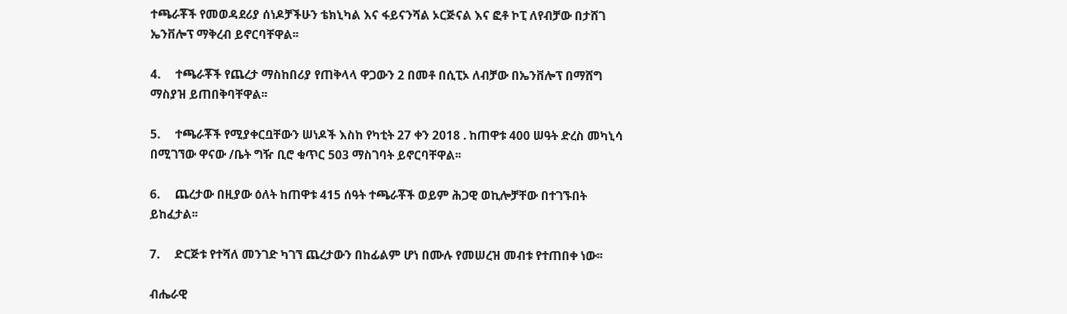ተጫራቾች የመወዳደሪያ ሰነዶቻችሁን ቴክኒካል እና ፋይናንሻል ኦርጅናል እና ፎቶ ኮፒ ለየብቻው በታሸገ ኤንቨሎፕ ማቅረብ ይኖርባቸዋል፡፡

4.     ተጫራቾች የጨረታ ማስከበሪያ የጠቅላላ ዋጋውን 2 በመቶ በሲፒኦ ለብቻው በኤንቨሎፕ በማሸግ ማስያዝ ይጠበቅባቸዋል፡፡

5.     ተጫራቾች የሚያቀርቧቸውን ሠነዶች እስከ የካቲት 27 ቀን 2018 . ከጠዋቱ 400 ሠዓት ድረስ መካኒሳ በሚገኘው ዋናው /ቤት ግዥ ቢሮ ቁጥር 503 ማስገባት ይኖርባቸዋል፡፡

6.     ጨረታው በዚያው ዕለት ከጠዋቱ 415 ሰዓት ተጫራቾች ወይም ሕጋዊ ወኪሎቻቸው በተገኙበት ይከፈታል፡፡

7.     ድርጅቱ የተሻለ መንገድ ካገኘ ጨረታውን በከፊልም ሆነ በሙሉ የመሠረዝ መብቱ የተጠበቀ ነው፡፡

ብሔራዊ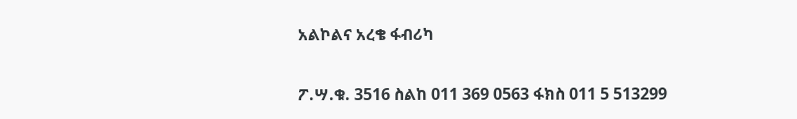አልኮልና አረቄ ፋብሪካ

ፖ.ሣ.ቁ. 3516 ስልከ 011 369 0563 ፋክስ 011 5 513299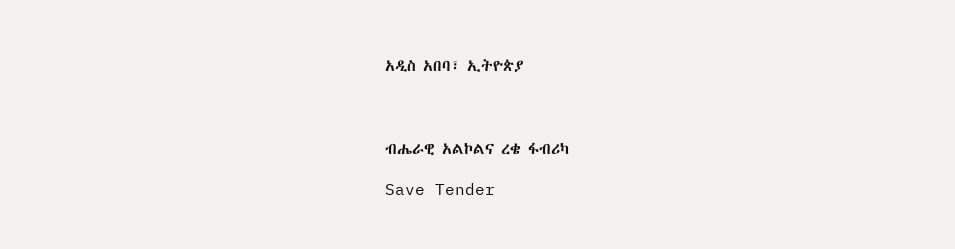አዲስ አበባ፣ ኢትዮጵያ



ብሔራዊ አልኮልና ረቄ ፋብሪካ

Save Tender